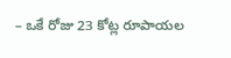– ఒకే రోజు 23 కోట్ల రూపాయల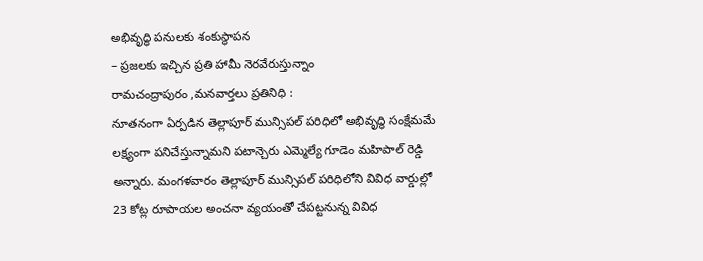అభివృద్ధి పనులకు శంకుస్థాపన
– ప్రజలకు ఇచ్చిన ప్రతి హామీ నెరవేరుస్తున్నాం
రామచంద్రాపురం ,మనవార్తలు ప్రతినిధి :
నూతనంగా ఏర్పడిన తెల్లాపూర్ మున్సిపల్ పరిధిలో అభివృద్ధి సంక్షేమమే లక్ష్యంగా పనిచేస్తున్నామని పటాన్చెరు ఎమ్మెల్యే గూడెం మహిపాల్ రెడ్డి అన్నారు. మంగళవారం తెల్లాపూర్ మున్సిపల్ పరిధిలోని వివిధ వార్డుల్లో 23 కోట్ల రూపాయల అంచనా వ్యయంతో చేపట్టనున్న వివిధ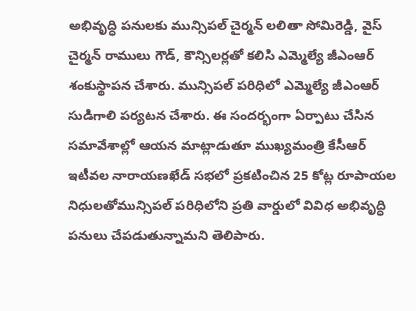అభివృద్ధి పనులకు మున్సిపల్ చైర్మన్ లలితా సోమిరెడ్డి, వైస్ చైర్మన్ రాములు గౌడ్, కౌన్సిలర్లతో కలిసి ఎమ్మెల్యే జీఎంఆర్ శంకుస్థాపన చేశారు. మున్సిపల్ పరిధిలో ఎమ్మెల్యే జీఎంఆర్ సుడిగాలి పర్యటన చేశారు. ఈ సందర్భంగా ఏర్పాటు చేసిన సమావేశాల్లో ఆయన మాట్లాడుతూ ముఖ్యమంత్రి కేసీఆర్ ఇటీవల నారాయణఖేడ్ సభలో ప్రకటించిన 25 కోట్ల రూపాయల నిధులతోమున్సిపల్ పరిధిలోని ప్రతి వార్డులో వివిధ అభివృద్ధి పనులు చేపడుతున్నామని తెలిపారు.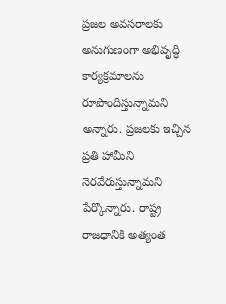ప్రజల అవసరాలకు అనుగుణంగా అభివృద్ధి కార్యక్రమాలను రూపొందిస్తున్నామని అన్నారు. ప్రజలకు ఇచ్చిన ప్రతి హామీని నెరవేరుస్తున్నామని పేర్కొన్నారు. రాష్ట్ర రాజధానికి అత్యంత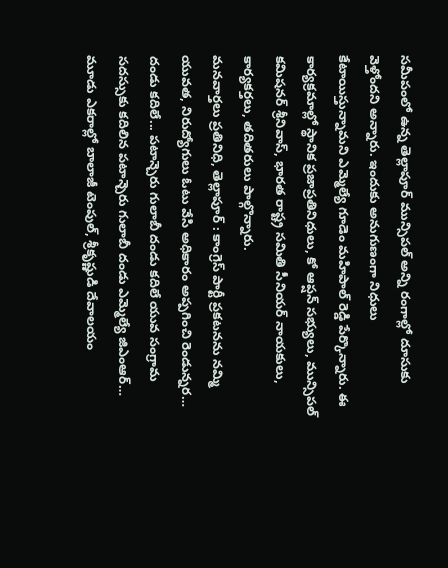సమీపంలో ఉన్న తెల్లాపూర్ మున్సిపల్ అన్ని రంగాల్లో దూసుకు వెళ్తోందని అన్నారు. ఇందుకు అనుగుణంగా నిధులు కేటాయిస్తున్నామని ఎమ్మెల్యే గూడెం మహిపాల్ రెడ్డి పేర్కొన్నారు. ఈ కార్యక్రమాల్లో స్థానిక ప్రజాప్రతినిధులు, కో ఆప్షన్ సభ్యులు, మున్సిపల్ కమిషనర్ శ్రీనివాస్, భారత రాష్ట్ర సమితి సీనియర్ నాయకులు, కార్యకర్తలు, తదితరులు పాల్గొన్నారు.
మనవార్తలు ప్రతినిధి, తెల్లాపూర్ : కాంగ్రెస్ పార్టీ ప్రకటనను నమ్మి యువత, నిరుద్యోగులు ఓటు వేసి అధికారం అప్పగించి రెండున్నర…
దండు కదిలే... పటాన్చెరు గులాబీ దండు కదిలే యువ సంగ్రామ సదస్సుకు కదిలిన పటాన్చెరు గులాబీ దండు ఎమ్మెల్యే జిఎంఆర్…
మూడు ఎకరాల్లో బాలాజీ టెంపుల్, శ్రీకృష్ణుడి దేవాలయం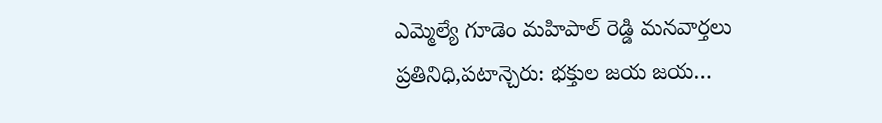ఎమ్మెల్యే గూడెం మహిపాల్ రెడ్డి మనవార్తలు ప్రతినిధి,పటాన్చెరు: భక్తుల జయ జయ…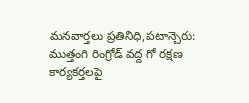మనవార్తలు ప్రతినిధి,పటాన్చెరు: ముత్తంగి రింగ్రోడ్ వద్ద గో రక్షణ కార్యకర్తలపై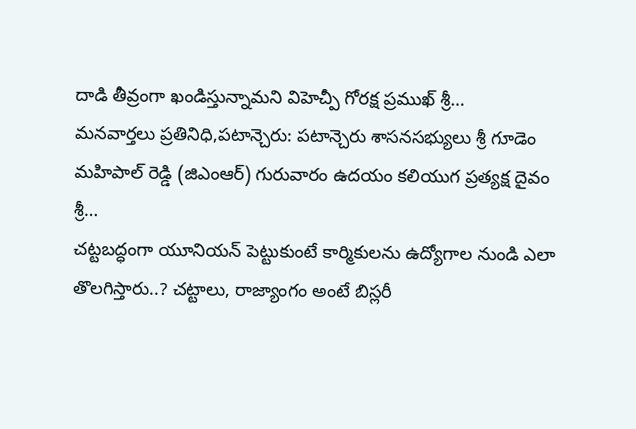దాడి తీవ్రంగా ఖండిస్తున్నామని విహెచ్పీ గోరక్ష ప్రముఖ్ శ్రీ…
మనవార్తలు ప్రతినిధి,పటాన్చెరు: పటాన్చెరు శాసనసభ్యులు శ్రీ గూడెం మహిపాల్ రెడ్డి (జిఎంఆర్) గురువారం ఉదయం కలియుగ ప్రత్యక్ష దైవం శ్రీ…
చట్టబద్ధంగా యూనియన్ పెట్టుకుంటే కార్మికులను ఉద్యోగాల నుండి ఎలా తొలగిస్తారు..? చట్టాలు, రాజ్యాంగం అంటే బిస్లరీ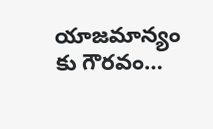యాజమాన్యం కు గౌరవం…